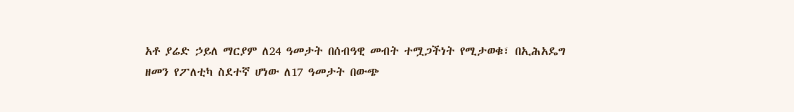አቶ ያሬድ ኃይለ ማርያም ለ24 ዓመታት በሰብዓዊ መብት ተሟጋችነት የሚታወቁ፣ በኢሕአዴግ ዘመን የፖለቲካ ስደተኛ ሆነው ለ17 ዓመታት በውጭ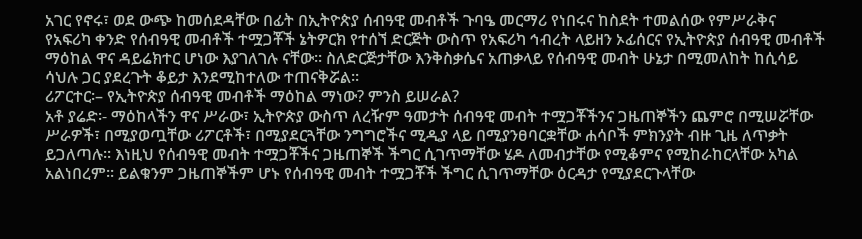አገር የኖሩ፣ ወደ ውጭ ከመሰደዳቸው በፊት በኢትዮጵያ ሰብዓዊ መብቶች ጉባዔ መርማሪ የነበሩና ከስደት ተመልሰው የምሥራቅና የአፍሪካ ቀንድ የሰብዓዊ መብቶች ተሟጋቾች ኔትዎርክ የተሰኘ ድርጅት ውስጥ የአፍሪካ ኅብረት ላይዘን ኦፊሰርና የኢትዮጵያ ሰብዓዊ መብቶች ማዕከል ዋና ዳይሬክተር ሆነው እያገለገሉ ናቸው፡፡ ስለድርጅታቸው እንቅስቃሴና አጠቃላይ የሰብዓዊ መብት ሁኔታ በሚመለከት ከሲሳይ ሳህሉ ጋር ያደረጉት ቆይታ እንደሚከተለው ተጠናቅሯል፡፡
ሪፖርተር፡– የኢትዮጵያ ሰብዓዊ መብቶች ማዕከል ማነው? ምንስ ይሠራል?
አቶ ያሬድ፡- ማዕከላችን ዋና ሥራው፣ ኢትዮጵያ ውስጥ ለረዥም ዓመታት ሰብዓዊ መብት ተሟጋቾችንና ጋዜጠኞችን ጨምሮ በሚሠሯቸው ሥራዎች፣ በሚያወጧቸው ሪፖርቶች፣ በሚያደርጓቸው ንግግሮችና ሚዲያ ላይ በሚያንፀባርቋቸው ሐሳቦች ምክንያት ብዙ ጊዜ ለጥቃት ይጋለጣሉ፡፡ እነዚህ የሰብዓዊ መብት ተሟጋቾችና ጋዜጠኞች ችግር ሲገጥማቸው ሄዶ ለመብታቸው የሚቆምና የሚከራከርላቸው አካል አልነበረም፡፡ ይልቁንም ጋዜጠኞችም ሆኑ የሰብዓዊ መብት ተሟጋቾች ችግር ሲገጥማቸው ዕርዳታ የሚያደርጉላቸው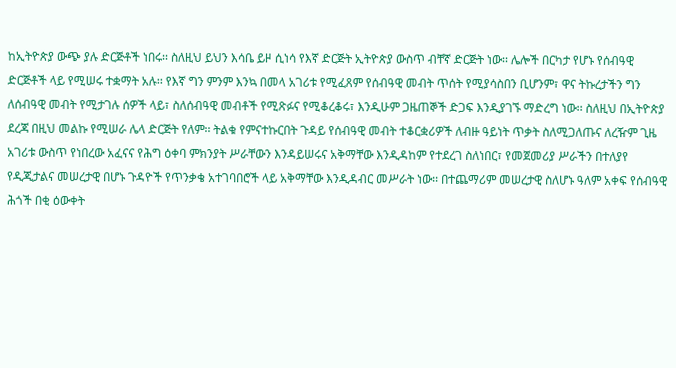ከኢትዮጵያ ውጭ ያሉ ድርጅቶች ነበሩ፡፡ ስለዚህ ይህን እሳቤ ይዞ ሲነሳ የእኛ ድርጅት ኢትዮጵያ ውስጥ ብቸኛ ድርጅት ነው፡፡ ሌሎች በርካታ የሆኑ የሰብዓዊ ድርጅቶች ላይ የሚሠሩ ተቋማት አሉ፡፡ የእኛ ግን ምንም እንኳ በመላ አገሪቱ የሚፈጸም የሰብዓዊ መብት ጥሰት የሚያሳስበን ቢሆንም፣ ዋና ትኩረታችን ግን ለሰብዓዊ መብት የሚታገሉ ሰዎች ላይ፣ ስለሰብዓዊ መብቶች የሚጽፉና የሚቆረቆሩ፣ እንዲሁም ጋዜጠኞች ድጋፍ እንዲያገኙ ማድረግ ነው፡፡ ስለዚህ በኢትዮጵያ ደረጃ በዚህ መልኩ የሚሠራ ሌላ ድርጅት የለም፡፡ ትልቁ የምናተኩርበት ጉዳይ የሰብዓዊ መብት ተቆርቋሪዎች ለብዙ ዓይነት ጥቃት ስለሚጋለጡና ለረዥም ጊዜ አገሪቱ ውስጥ የነበረው አፈናና የሕግ ዕቀባ ምክንያት ሥራቸውን እንዳይሠሩና አቅማቸው እንዲዳከም የተደረገ ስለነበር፣ የመጀመሪያ ሥራችን በተለያየ የዲጂታልና መሠረታዊ በሆኑ ጉዳዮች የጥንቃቄ አተገባበሮች ላይ አቅማቸው እንዲዳብር መሥራት ነው፡፡ በተጨማሪም መሠረታዊ ስለሆኑ ዓለም አቀፍ የሰብዓዊ ሕጎች በቂ ዕውቀት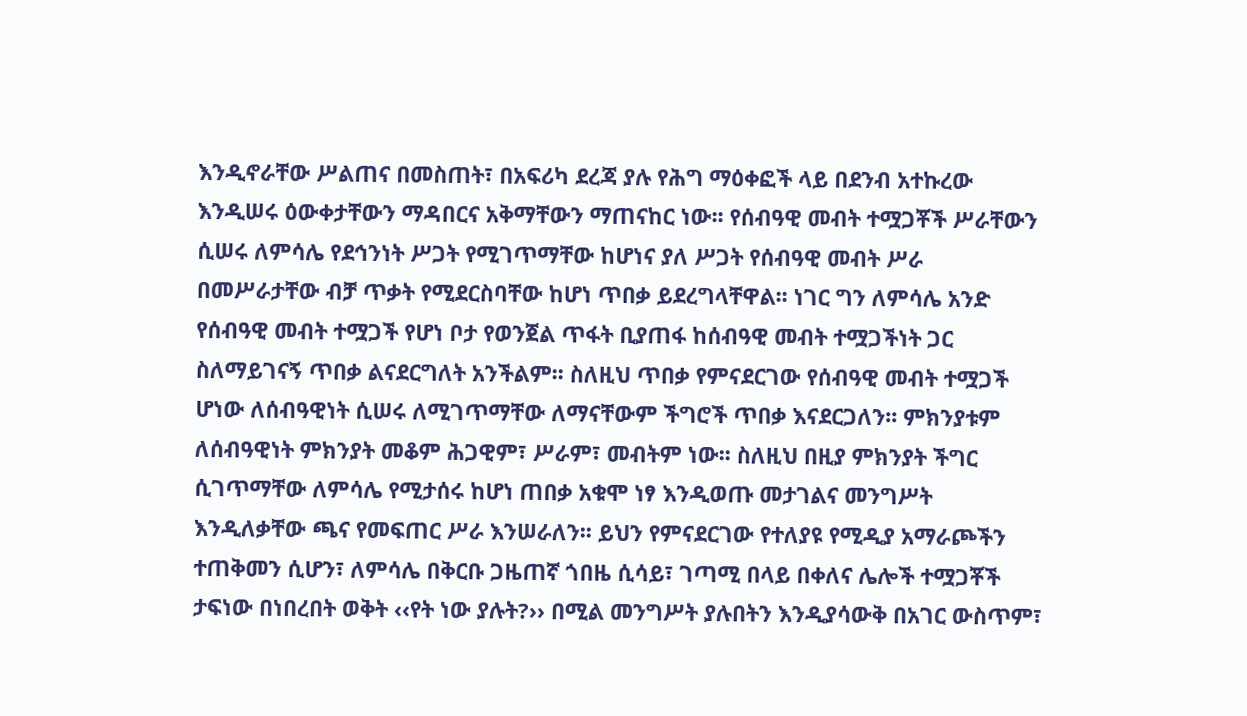እንዲኖራቸው ሥልጠና በመስጠት፣ በአፍሪካ ደረጃ ያሉ የሕግ ማዕቀፎች ላይ በደንብ አተኩረው እንዲሠሩ ዕውቀታቸውን ማዳበርና አቅማቸውን ማጠናከር ነው፡፡ የሰብዓዊ መብት ተሟጋቾች ሥራቸውን ሲሠሩ ለምሳሌ የደኅንነት ሥጋት የሚገጥማቸው ከሆነና ያለ ሥጋት የሰብዓዊ መብት ሥራ በመሥራታቸው ብቻ ጥቃት የሚደርስባቸው ከሆነ ጥበቃ ይደረግላቸዋል፡፡ ነገር ግን ለምሳሌ አንድ የሰብዓዊ መብት ተሟጋች የሆነ ቦታ የወንጀል ጥፋት ቢያጠፋ ከሰብዓዊ መብት ተሟጋችነት ጋር ስለማይገናኝ ጥበቃ ልናደርግለት አንችልም፡፡ ስለዚህ ጥበቃ የምናደርገው የሰብዓዊ መብት ተሟጋች ሆነው ለሰብዓዊነት ሲሠሩ ለሚገጥማቸው ለማናቸውም ችግሮች ጥበቃ እናደርጋለን፡፡ ምክንያቱም ለሰብዓዊነት ምክንያት መቆም ሕጋዊም፣ ሥራም፣ መብትም ነው፡፡ ስለዚህ በዚያ ምክንያት ችግር ሲገጥማቸው ለምሳሌ የሚታሰሩ ከሆነ ጠበቃ አቁሞ ነፃ እንዲወጡ መታገልና መንግሥት እንዲለቃቸው ጫና የመፍጠር ሥራ እንሠራለን፡፡ ይህን የምናደርገው የተለያዩ የሚዲያ አማራጮችን ተጠቅመን ሲሆን፣ ለምሳሌ በቅርቡ ጋዜጠኛ ጎበዜ ሲሳይ፣ ገጣሚ በላይ በቀለና ሌሎች ተሟጋቾች ታፍነው በነበረበት ወቅት ‹‹የት ነው ያሉት?›› በሚል መንግሥት ያሉበትን እንዲያሳውቅ በአገር ውስጥም፣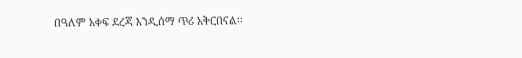በዓለም አቀፍ ደረጃ እንዲሰማ ጥሪ አቅርበናል፡፡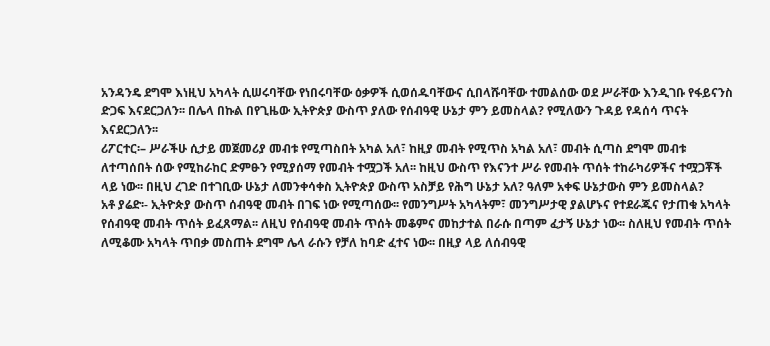አንዳንዴ ደግሞ እነዚህ አካላት ሲሠሩባቸው የነበሩባቸው ዕቃዎች ሲወሰዱባቸውና ሲበላሹባቸው ተመልሰው ወደ ሥራቸው እንዲገቡ የፋይናንስ ድጋፍ እናደርጋለን፡፡ በሌላ በኩል በየጊዜው ኢትዮጵያ ውስጥ ያለው የሰብዓዊ ሁኔታ ምን ይመስላል? የሚለውን ጉዳይ የዳሰሳ ጥናት እናደርጋለን፡፡
ሪፖርተር፡– ሥራችሁ ሲታይ መጀመሪያ መብቱ የሚጣስበት አካል አለ፣ ከዚያ መብት የሚጥስ አካል አለ፣ መብት ሲጣስ ደግሞ መብቱ ለተጣሰበት ሰው የሚከራከር ድምፁን የሚያሰማ የመብት ተሟጋች አለ፡፡ ከዚህ ውስጥ የእናንተ ሥራ የመብት ጥሰት ተከራካሪዎችና ተሟጋቾች ላይ ነው፡፡ በዚህ ረገድ በተገቢው ሁኔታ ለመንቀሳቀስ ኢትዮጵያ ውስጥ አስቻይ የሕግ ሁኔታ አለ? ዓለም አቀፍ ሁኔታውስ ምን ይመስላል?
አቶ ያሬድ፡- ኢትዮጵያ ውስጥ ሰብዓዊ መብት በገፍ ነው የሚጣሰው፡፡ የመንግሥት አካላትም፣ መንግሥታዊ ያልሆኑና የተደራጁና የታጠቁ አካላት የሰብዓዊ መብት ጥሰት ይፈጸማል፡፡ ለዚህ የሰብዓዊ መብት ጥሰት መቆምና መከታተል በራሱ በጣም ፈታኝ ሁኔታ ነው፡፡ ስለዚህ የመብት ጥሰት ለሚቆሙ አካላት ጥበቃ መስጠት ደግሞ ሌላ ራሱን የቻለ ከባድ ፈተና ነው፡፡ በዚያ ላይ ለሰብዓዊ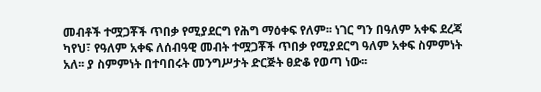መብቶች ተሟጋቾች ጥበቃ የሚያደርግ የሕግ ማዕቀፍ የለም፡፡ ነገር ግን በዓለም አቀፍ ደረጃ ካየህ፣ የዓለም አቀፍ ለሰብዓዊ መብት ተሟጋቾች ጥበቃ የሚያደርግ ዓለም አቀፍ ስምምነት አለ፡፡ ያ ስምምነት በተባበሩት መንግሥታት ድርጅት ፀድቆ የወጣ ነው፡፡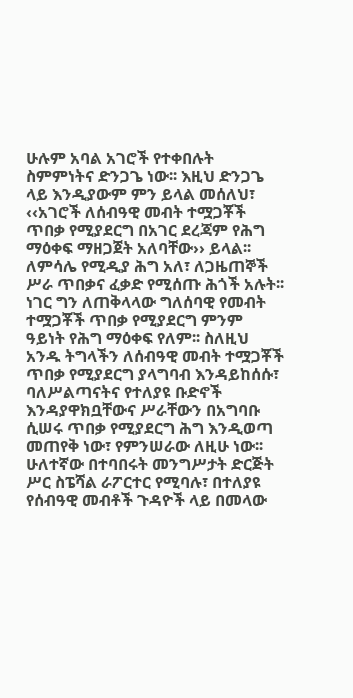ሁሉም አባል አገሮች የተቀበሉት ስምምነትና ድንጋጌ ነው፡፡ እዚህ ድንጋጌ ላይ እንዲያውም ምን ይላል መሰለህ፣ ‹‹አገሮች ለሰብዓዊ መብት ተሟጋቾች ጥበቃ የሚያደርግ በአገር ደረጃም የሕግ ማዕቀፍ ማዘጋጀት አለባቸው›› ይላል፡፡ ለምሳሌ የሚዲያ ሕግ አለ፣ ለጋዜጠኞች ሥራ ጥበቃና ፈቃድ የሚሰጡ ሕጎች አሉት፡፡ ነገር ግን ለጠቅላላው ግለሰባዊ የመብት ተሟጋቾች ጥበቃ የሚያደርግ ምንም ዓይነት የሕግ ማዕቀፍ የለም፡፡ ስለዚህ አንዱ ትግላችን ለሰብዓዊ መብት ተሟጋቾች ጥበቃ የሚያደርግ ያላግባብ እንዳይከሰሱ፣ ባለሥልጣናትና የተለያዩ ቡድኖች እንዳያዋክቧቸውና ሥራቸውን በአግባቡ ሲሠሩ ጥበቃ የሚያደርግ ሕግ እንዲወጣ መጠየቅ ነው፣ የምንሠራው ለዚሁ ነው፡፡
ሁለተኛው በተባበሩት መንግሥታት ድርጅት ሥር ስፔሻል ራፖርተር የሚባሉ፣ በተለያዩ የሰብዓዊ መብቶች ጉዳዮች ላይ በመላው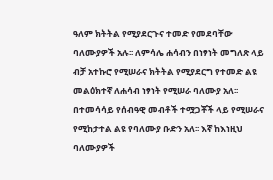ዓለም ክትትል የሚያደርጉና ተመድ የመደባቸው ባለሙያዎች አሉ፡፡ ለምሳሌ ሐሳብን በነፃነት መግለጽ ላይ ብቻ አተኩሮ የሚሠራና ክትትል የሚያደርግ የተመድ ልዩ መልዕክተኛ ለሐሳብ ነፃነት የሚሠራ ባለሙያ አለ፡፡ በተመሳሳይ የሰብዓዊ መብቶች ተሟጋቾች ላይ የሚሠራና የሚከታተል ልዩ የባለሙያ ቡድን አለ፡፡ እኛ ከእነዚህ ባለሙያዎች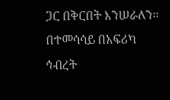ጋር በቅርበት እንሠራለን፡፡ በተመሳሳይ በአፍሪካ ኅብረት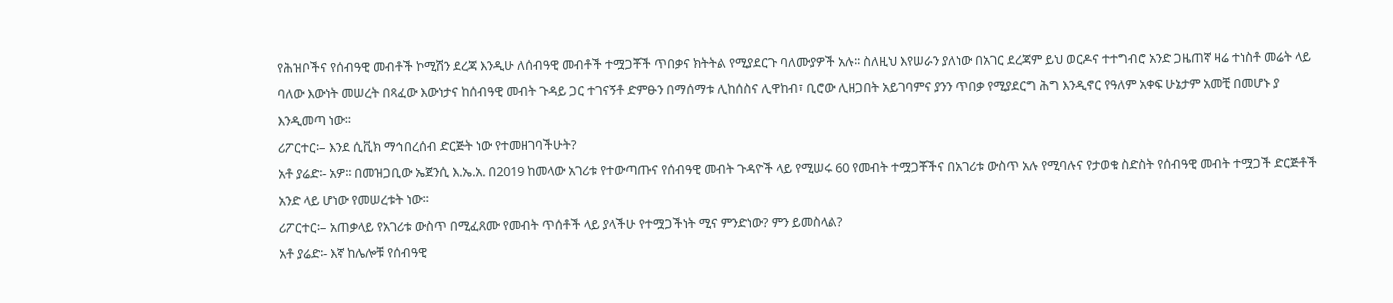የሕዝቦችና የሰብዓዊ መብቶች ኮሚሽን ደረጃ እንዲሁ ለሰብዓዊ መብቶች ተሟጋቾች ጥበቃና ክትትል የሚያደርጉ ባለሙያዎች አሉ፡፡ ስለዚህ እየሠራን ያለነው በአገር ደረጃም ይህ ወርዶና ተተግብሮ አንድ ጋዜጠኛ ዛሬ ተነስቶ መሬት ላይ ባለው እውነት መሠረት በጻፈው እውነታና ከሰብዓዊ መብት ጉዳይ ጋር ተገናኝቶ ድምፁን በማሰማቱ ሊከሰስና ሊዋከብ፣ ቢሮው ሊዘጋበት አይገባምና ያንን ጥበቃ የሚያደርግ ሕግ እንዲኖር የዓለም አቀፍ ሁኔታም አመቺ በመሆኑ ያ እንዲመጣ ነው፡፡
ሪፖርተር፡– እንደ ሲቪክ ማኅበረሰብ ድርጅት ነው የተመዘገባችሁት?
አቶ ያሬድ፡- አዎ፡፡ በመዝጋቢው ኤጀንሲ እ.ኤ.አ. በ2019 ከመላው አገሪቱ የተውጣጡና የሰብዓዊ መብት ጉዳዮች ላይ የሚሠሩ 60 የመብት ተሟጋቾችና በአገሪቱ ውስጥ አሉ የሚባሉና የታወቁ ስድስት የሰብዓዊ መብት ተሟጋች ድርጅቶች አንድ ላይ ሆነው የመሠረቱት ነው፡፡
ሪፖርተር፡– አጠቃላይ የአገሪቱ ውስጥ በሚፈጸሙ የመብት ጥሰቶች ላይ ያላችሁ የተሟጋችነት ሚና ምንድነው? ምን ይመስላል?
አቶ ያሬድ፡- እኛ ከሌሎቹ የሰብዓዊ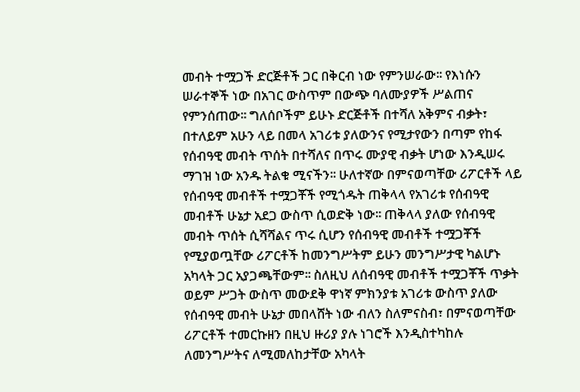መብት ተሟጋች ድርጅቶች ጋር በቅርብ ነው የምንሠራው፡፡ የእነሱን ሠራተኞች ነው በአገር ውስጥም በውጭ ባለሙያዎች ሥልጠና የምንሰጠው፡፡ ግለሰቦችም ይሁኑ ድርጅቶች በተሻለ አቅምና ብቃት፣ በተለይም አሁን ላይ በመላ አገሪቱ ያለውንና የሚታየውን በጣም የከፋ የሰብዓዊ መብት ጥሰት በተሻለና በጥሩ ሙያዊ ብቃት ሆነው እንዲሠሩ ማገዝ ነው አንዱ ትልቁ ሚናችን፡፡ ሁለተኛው በምናወጣቸው ሪፖርቶች ላይ የሰብዓዊ መብቶች ተሟጋቾች የሚጎዱት ጠቅላላ የአገሪቱ የሰብዓዊ መብቶች ሁኔታ አደጋ ውስጥ ሲወድቅ ነው፡፡ ጠቅላላ ያለው የሰብዓዊ መብት ጥሰት ሲሻሻልና ጥሩ ሲሆን የሰብዓዊ መብቶች ተሟጋቾች የሚያወጧቸው ሪፖርቶች ከመንግሥትም ይሁን መንግሥታዊ ካልሆኑ አካላት ጋር አያጋጫቸውም፡፡ ስለዚህ ለሰብዓዊ መብቶች ተሟጋቾች ጥቃት ወይም ሥጋት ውስጥ መውደቅ ዋነኛ ምክንያቱ አገሪቱ ውስጥ ያለው የሰብዓዊ መብት ሁኔታ መበላሸት ነው ብለን ስለምናስብ፣ በምናወጣቸው ሪፖርቶች ተመርኩዘን በዚህ ዙሪያ ያሉ ነገሮች እንዲስተካከሉ ለመንግሥትና ለሚመለከታቸው አካላት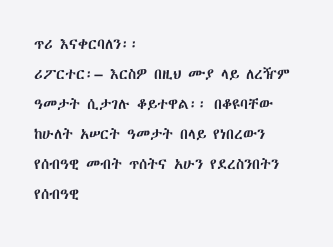ጥሪ እናቀርባለን፡፡
ሪፖርተር፡– እርስዎ በዚህ ሙያ ላይ ለረዥም ዓመታት ሲታገሉ ቆይተዋል፡፡ በቆዩባቸው ከሁለት አሠርት ዓመታት በላይ የነበረውን የሰብዓዊ መብት ጥሰትና አሁን የደረስንበትን የሰብዓዊ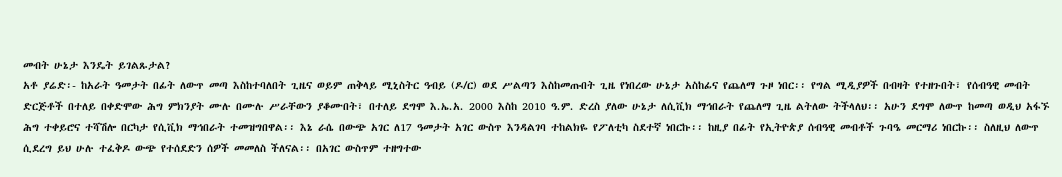መብት ሁኔታ እንዴት ይገልጹታል?
አቶ ያሬድ፡- ከአራት ዓመታት በፊት ለውጥ መጣ እስከተባለበት ጊዜና ወይም ጠቅላይ ሚኒስትር ዓብይ (ዶ/ር) ወደ ሥልጣን እስከመጡበት ጊዜ የነበረው ሁኔታ አስከፊና የጨለማ ጉዞ ነበር፡፡ የግል ሚዲያዎች በብዛት የተዘጉበት፣ የሰብዓዊ መብት ድርጅቶች በተለይ በቀድሞው ሕግ ምክንያት ሙሉ በሙሉ ሥራቸውን ያቆሙበት፣ በተለይ ደግሞ እ.ኤ.አ. 2000 እስከ 2010 ዓ.ም. ድረስ ያለው ሁኔታ ለሲቪክ ማኅበራት የጨለማ ጊዜ ልትለው ትችላለህ፡፡ አሁን ደግሞ ለውጥ ከመጣ ወዲህ አፋኙ ሕግ ተቀይሮና ተሻሽሎ በርካታ የሲቪክ ማኅበራት ተመዝግበዋል፡፡ እኔ ራሴ በውጭ አገር ለ17 ዓመታት አገር ውስጥ እንዳልገባ ተከልክዬ የፖለቲካ ስደተኛ ነበርኩ፡፡ ከዚያ በፊት የኢትዮጵያ ሰብዓዊ መብቶች ጉባዔ መርማሪ ነበርኩ፡፡ ስለዚህ ለውጥ ሲደረግ ይህ ሁሉ ተፈቅዶ ውጭ የተሰደድን ሰዎች መመለስ ችለናል፡፡ በአገር ውስጥም ተዘግተው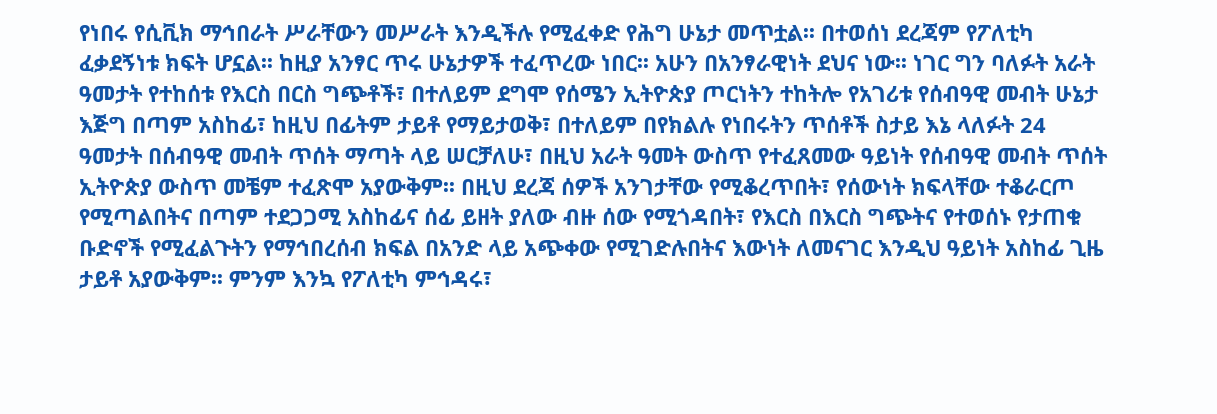የነበሩ የሲቪክ ማኅበራት ሥራቸውን መሥራት እንዲችሉ የሚፈቀድ የሕግ ሁኔታ መጥቷል፡፡ በተወሰነ ደረጃም የፖለቲካ ፈቃደኝነቱ ክፍት ሆኗል፡፡ ከዚያ አንፃር ጥሩ ሁኔታዎች ተፈጥረው ነበር፡፡ አሁን በአንፃራዊነት ደህና ነው፡፡ ነገር ግን ባለፉት አራት ዓመታት የተከሰቱ የእርስ በርስ ግጭቶች፣ በተለይም ደግሞ የሰሜን ኢትዮጵያ ጦርነትን ተከትሎ የአገሪቱ የሰብዓዊ መብት ሁኔታ እጅግ በጣም አስከፊ፣ ከዚህ በፊትም ታይቶ የማይታወቅ፣ በተለይም በየክልሉ የነበሩትን ጥሰቶች ስታይ እኔ ላለፉት 24 ዓመታት በሰብዓዊ መብት ጥሰት ማጣት ላይ ሠርቻለሁ፣ በዚህ አራት ዓመት ውስጥ የተፈጸመው ዓይነት የሰብዓዊ መብት ጥሰት ኢትዮጵያ ውስጥ መቼም ተፈጽሞ አያውቅም፡፡ በዚህ ደረጃ ሰዎች አንገታቸው የሚቆረጥበት፣ የሰውነት ክፍላቸው ተቆራርጦ የሚጣልበትና በጣም ተደጋጋሚ አስከፊና ሰፊ ይዘት ያለው ብዙ ሰው የሚጎዳበት፣ የእርስ በእርስ ግጭትና የተወሰኑ የታጠቁ ቡድኖች የሚፈልጉትን የማኅበረሰብ ክፍል በአንድ ላይ አጭቀው የሚገድሉበትና እውነት ለመናገር እንዲህ ዓይነት አስከፊ ጊዜ ታይቶ አያውቅም፡፡ ምንም እንኳ የፖለቲካ ምኅዳሩ፣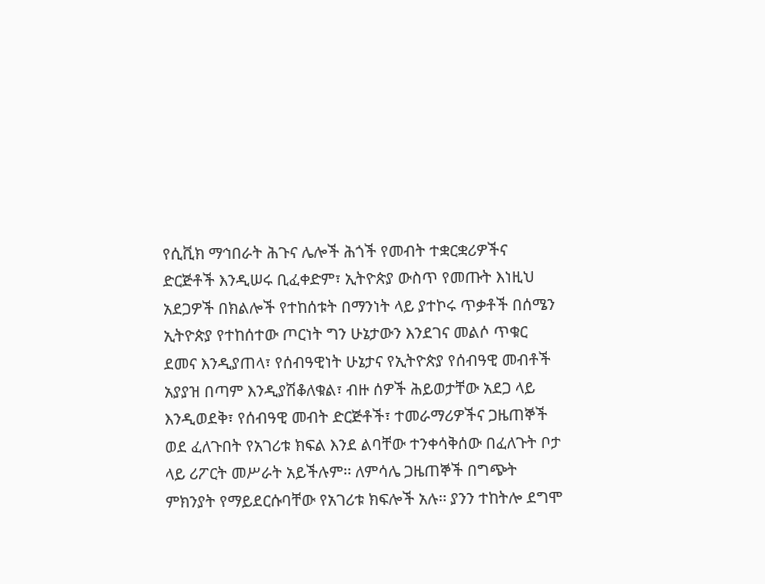የሲቪክ ማኅበራት ሕጉና ሌሎች ሕጎች የመብት ተቋርቋሪዎችና ድርጅቶች እንዲሠሩ ቢፈቀድም፣ ኢትዮጵያ ውስጥ የመጡት እነዚህ አደጋዎች በክልሎች የተከሰቱት በማንነት ላይ ያተኮሩ ጥቃቶች በሰሜን ኢትዮጵያ የተከሰተው ጦርነት ግን ሁኔታውን እንደገና መልሶ ጥቁር ደመና እንዲያጠላ፣ የሰብዓዊነት ሁኔታና የኢትዮጵያ የሰብዓዊ መብቶች አያያዝ በጣም እንዲያሽቆለቁል፣ ብዙ ሰዎች ሕይወታቸው አደጋ ላይ እንዲወደቅ፣ የሰብዓዊ መብት ድርጅቶች፣ ተመራማሪዎችና ጋዜጠኞች ወደ ፈለጉበት የአገሪቱ ክፍል እንደ ልባቸው ተንቀሳቅሰው በፈለጉት ቦታ ላይ ሪፖርት መሥራት አይችሉም፡፡ ለምሳሌ ጋዜጠኞች በግጭት ምክንያት የማይደርሱባቸው የአገሪቱ ክፍሎች አሉ፡፡ ያንን ተከትሎ ደግሞ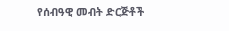የሰብዓዊ መብት ድርጅቶች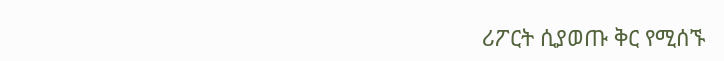ሪፖርት ሲያወጡ ቅር የሚሰኙ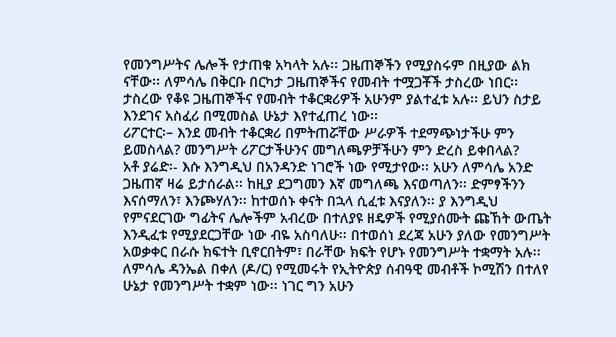የመንግሥትና ሌሎች የታጠቁ አካላት አሉ፡፡ ጋዜጠኞችን የሚያስሩም በዚያው ልክ ናቸው፡፡ ለምሳሌ በቅርቡ በርካታ ጋዜጠኞችና የመብት ተሟጋቾች ታስረው ነበር፡፡ ታስረው የቆዩ ጋዜጠኞችና የመብት ተቆርቋሪዎች አሁንም ያልተፈቱ አሉ፡፡ ይህን ስታይ እንደገና አስፈሪ በሚመስል ሁኔታ እየተፈጠረ ነው፡፡
ሪፖርተር፡– እንደ መብት ተቆርቋሪ በምትጠሯቸው ሥራዎች ተደማጭነታችሁ ምን ይመስላል? መንግሥት ሪፖርታችሁንና መግለጫዎቻችሁን ምን ድረስ ይቀበላል?
አቶ ያሬድ፡- እሱ እንግዲህ በአንዳንድ ነገሮች ነው የሚታየው፡፡ አሁን ለምሳሌ አንድ ጋዜጠኛ ዛሬ ይታሰራል፡፡ ከዚያ ደጋግመን እኛ መግለጫ እናወጣለን፡፡ ድምፃችንን እናሰማለን፣ እንጮሃለን፡፡ ከተወሰኑ ቀናት በኋላ ሲፈቱ እናያለን፡፡ ያ እንግዲህ የምናደርገው ግፊትና ሌሎችም አብረው በተለያዩ ዘዴዎች የሚያሰሙት ጩኸት ውጤት እንዲፈቱ የሚያደርጋቸው ነው ብዬ አስባለሁ፡፡ በተወሰነ ደረጃ አሁን ያለው የመንግሥት አወቃቀር በራሱ ክፍተት ቢኖርበትም፣ በራቸው ክፍት የሆኑ የመንግሥት ተቋማት አሉ፡፡ ለምሳሌ ዳንኤል በቀለ (ዶ/ር) የሚመሩት የኢትዮጵያ ሰብዓዊ መብቶች ኮሚሽን በተለየ ሁኔታ የመንግሥት ተቋም ነው፡፡ ነገር ግን አሁን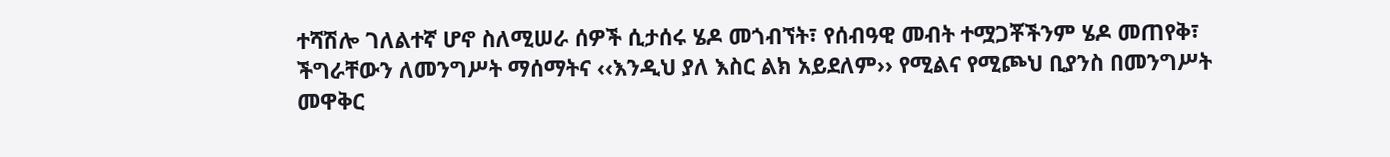ተሻሽሎ ገለልተኛ ሆኖ ስለሚሠራ ሰዎች ሲታሰሩ ሄዶ መጎብኘት፣ የሰብዓዊ መብት ተሟጋቾችንም ሄዶ መጠየቅ፣ ችግራቸውን ለመንግሥት ማሰማትና ‹‹እንዲህ ያለ እስር ልክ አይደለም›› የሚልና የሚጮህ ቢያንስ በመንግሥት መዋቅር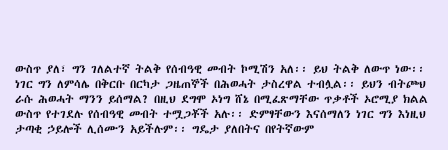ውስጥ ያለ፣ ግን ገለልተኛ ትልቅ የሰብዓዊ መብት ኮሚሽን አለ፡፡ ይህ ትልቅ ለውጥ ነው፡፡ ነገር ግን ለምሳሌ በቅርቡ በርካታ ጋዜጠኞች በሕወሓት ታስረዋል ተብሏል፡፡ ይህን ብትጮህ ራሱ ሕወሓት ማንን ይሰማል? በዚህ ደግሞ ኦነግ ሸኔ በሚፈጽማቸው ጥቃቶች ኦሮሚያ ክልል ውስጥ የተገደሉ የሰብዓዊ መብት ተሟጋቾች አሉ፡፡ ድምፃቸውን እናሰማለን ነገር ግን እነዚህ ታጣቂ ኃይሎች ሊሰሙን አይችሉም፡፡ ግዴታ ያለበትና በየትኛውም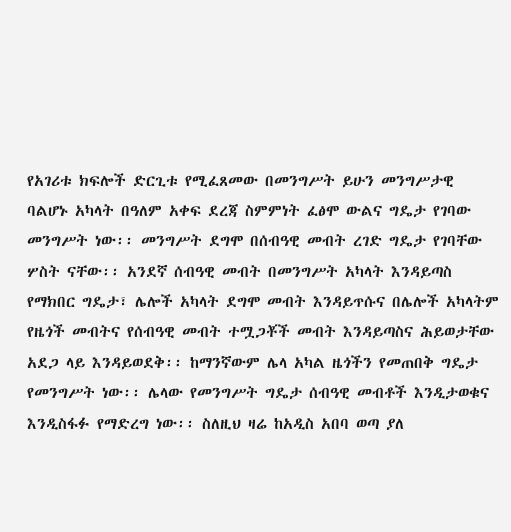የአገሪቱ ክፍሎች ድርጊቱ የሚፈጸመው በመንግሥት ይሁን መንግሥታዊ ባልሆኑ አካላት በዓለም አቀፍ ደረጃ ስምምነት ፈፅሞ ውልና ግዴታ የገባው መንግሥት ነው፡፡ መንግሥት ደግሞ በሰብዓዊ መብት ረገድ ግዴታ የገባቸው ሦስት ናቸው፡፡ አንደኛ ሰብዓዊ መብት በመንግሥት አካላት እንዳይጣስ የማክበር ግዴታ፣ ሌሎች አካላት ደግሞ መብት እንዳይጥሱና በሌሎች አካላትም የዜጎች መብትና የሰብዓዊ መብት ተሟጋቾች መብት እንዳይጣስና ሕይወታቸው አደጋ ላይ እንዳይወደቅ፡፡ ከማንኛውም ሌላ አካል ዜጎችን የመጠበቅ ግዴታ የመንግሥት ነው፡፡ ሌላው የመንግሥት ግዴታ ሰብዓዊ መብቶች እንዲታወቁና እንዲስፋፉ የማድረግ ነው፡፡ ስለዚህ ዛሬ ከአዲስ አበባ ወጣ ያለ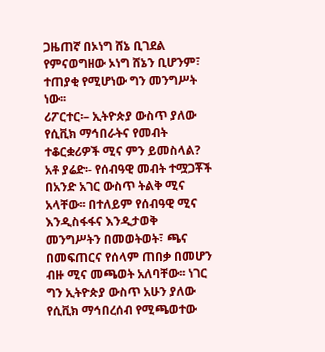ጋዜጠኛ በኦነግ ሸኔ ቢገደል የምናወግዘው ኦነግ ሸኔን ቢሆንም፣ ተጠያቂ የሚሆነው ግን መንግሥት ነው፡፡
ሪፖርተር፡– ኢትዮጵያ ውስጥ ያለው የሲቪክ ማኅበራትና የመብት ተቆርቋሪዎች ሚና ምን ይመስላል?
አቶ ያሬድ፡- የሰብዓዊ መብት ተሟጋቾች በአንድ አገር ውስጥ ትልቅ ሚና አላቸው፡፡ በተለይም የሰብዓዊ ሚና እንዲስፋፋና እንዲታወቅ መንግሥትን በመወትወት፣ ጫና በመፍጠርና የሰላም ጠበቃ በመሆን ብዙ ሚና መጫወት አለባቸው፡፡ ነገር ግን ኢትዮጵያ ውስጥ አሁን ያለው የሲቪክ ማኅበረሰብ የሚጫወተው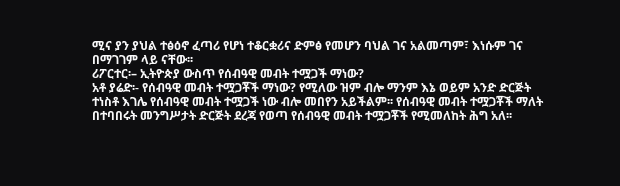ሚና ያን ያህል ተፅዕኖ ፈጣሪ የሆነ ተቆርቋሪና ድምፅ የመሆን ባህል ገና አልመጣም፣ እነሱም ገና በማገገም ላይ ናቸው፡፡
ሪፖርተር፡– ኢትዮጵያ ውስጥ የሰብዓዊ መብት ተሟጋች ማነው?
አቶ ያሬድ፡- የሰብዓዊ መብት ተሟጋቾች ማነው? የሚለው ዝም ብሎ ማንም እኔ ወይም አንድ ድርጅት ተነስቶ እገሌ የሰብዓዊ መብት ተሟጋች ነው ብሎ መበየን አይችልም፡፡ የሰብዓዊ መብት ተሟጋቾች ማለት በተባበሩት መንግሥታት ድርጅት ደረጃ የወጣ የሰብዓዊ መብት ተሟጋቾች የሚመለከት ሕግ አለ፡፡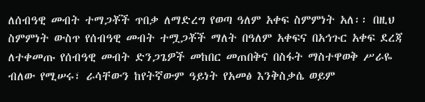ለሰብዓዊ መብት ተማጋቾች ጥበቃ ለማድረግ የወጣ ዓለም አቀፍ ስምምነት አለ፡፡ በዚህ ስምምነት ውስጥ የሰብዓዊ መብት ተሟጋቾች ማለት በዓለም አቀፍና በአኅጉር አቀፍ ደረጃ ለተቀመጡ የሰብዓዊ መብት ድንጋጌዎች መከበር መጠበቅና በስፋት ማስተዋወቅ ሥራዬ ብለው የሚሠሩ፣ ራሳቸውን ከየትኛውም ዓይነት የአመፅ እንቅስቃሴ ወይም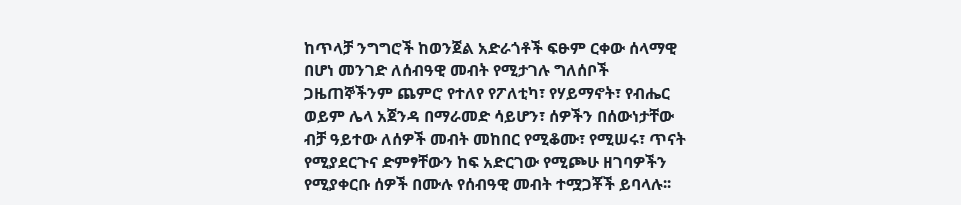ከጥላቻ ንግግሮች ከወንጀል አድራጎቶች ፍፁም ርቀው ሰላማዊ በሆነ መንገድ ለሰብዓዊ መብት የሚታገሉ ግለሰቦች ጋዜጠኞችንም ጨምሮ የተለየ የፖለቲካ፣ የሃይማኖት፣ የብሔር ወይም ሌላ አጀንዳ በማራመድ ሳይሆን፣ ሰዎችን በሰውነታቸው ብቻ ዓይተው ለሰዎች መብት መከበር የሚቆሙ፣ የሚሠሩ፣ ጥናት የሚያደርጉና ድምፃቸውን ከፍ አድርገው የሚጮሁ ዘገባዎችን የሚያቀርቡ ሰዎች በሙሉ የሰብዓዊ መብት ተሟጋቾች ይባላሉ፡፡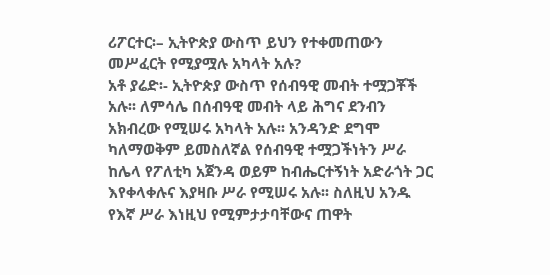ሪፖርተር፡– ኢትዮጵያ ውስጥ ይህን የተቀመጠውን መሥፈርት የሚያሟሉ አካላት አሉ?
አቶ ያሬድ፡- ኢትዮጵያ ውስጥ የሰብዓዊ መብት ተሟጋቾች አሉ፡፡ ለምሳሌ በሰብዓዊ መብት ላይ ሕግና ደንብን አክብረው የሚሠሩ አካላት አሉ፡፡ አንዳንድ ደግሞ ካለማወቅም ይመስለኛል የሰብዓዊ ተሟጋችነትን ሥራ ከሌላ የፖለቲካ አጀንዳ ወይም ከብሔርተኝነት አድራጎት ጋር እየቀላቀሉና እያዛቡ ሥራ የሚሠሩ አሉ፡፡ ስለዚህ አንዱ የእኛ ሥራ እነዚህ የሚምታታባቸውና ጠዋት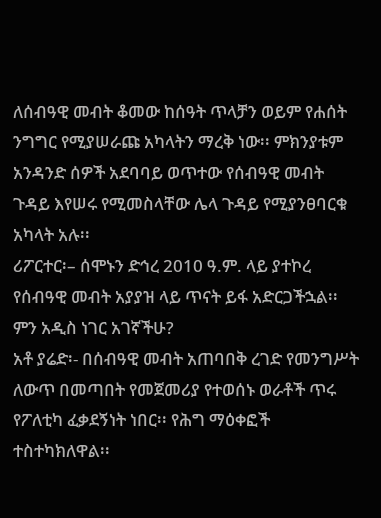ለሰብዓዊ መብት ቆመው ከሰዓት ጥላቻን ወይም የሐሰት ንግግር የሚያሠራጩ አካላትን ማረቅ ነው፡፡ ምክንያቱም አንዳንድ ሰዎች አደባባይ ወጥተው የሰብዓዊ መብት ጉዳይ እየሠሩ የሚመስላቸው ሌላ ጉዳይ የሚያንፀባርቁ አካላት አሉ፡፡
ሪፖርተር፡– ሰሞኑን ድኅረ 2010 ዓ.ም. ላይ ያተኮረ የሰብዓዊ መብት አያያዝ ላይ ጥናት ይፋ አድርጋችኋል፡፡ ምን አዲስ ነገር አገኛችሁ?
አቶ ያሬድ፡- በሰብዓዊ መብት አጠባበቅ ረገድ የመንግሥት ለውጥ በመጣበት የመጀመሪያ የተወሰኑ ወራቶች ጥሩ የፖለቲካ ፈቃደኝነት ነበር፡፡ የሕግ ማዕቀፎች ተስተካክለዋል፡፡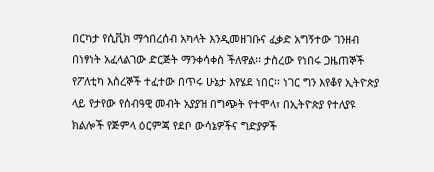በርካታ የሲቪክ ማኅበረሰብ አካላት እንዲመዘገቡና ፈቃድ አግኝተው ገንዘብ በነፃነት አፈላልገው ድርጅት ማንቀሳቀስ ችለዋል፡፡ ታስረው የነበሩ ጋዜጠኞች የፖለቲካ እስረኞች ተፈተው በጥሩ ሁኔታ እየሄደ ነበር፡፡ ነገር ግን እየቆየ ኢትዮጵያ ላይ የታየው የሰብዓዊ መብት አያያዝ በግጭት የተሞላ፣ በኢትዮጵያ የተለያዩ ክልሎች የጅምላ ዕርምጃ የደቦ ውሳኔዎችና ግድያዎች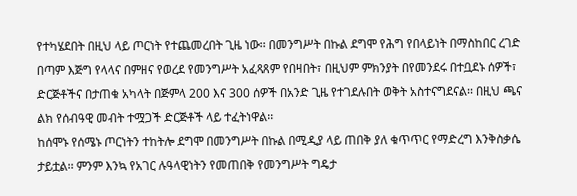የተካሄደበት በዚህ ላይ ጦርነት የተጨመረበት ጊዜ ነው፡፡ በመንግሥት በኩል ደግሞ የሕግ የበላይነት በማስከበር ረገድ በጣም እጅግ የላላና በምዘና የወረደ የመንግሥት አፈጻጸም የበዛበት፣ በዚህም ምክንያት በየመንደሩ በተቧደኑ ሰዎች፣ ድርጅቶችና በታጠቁ አካላት በጅምላ 200 እና 300 ሰዎች በአንድ ጊዜ የተገደሉበት ወቅት አስተናግደናል፡፡ በዚህ ጫና ልክ የሰብዓዊ መብት ተሟጋች ድርጅቶች ላይ ተፈትነዋል፡፡
ከሰሞኑ የሰሜኑ ጦርነትን ተከትሎ ደግሞ በመንግሥት በኩል በሚዲያ ላይ ጠበቅ ያለ ቁጥጥር የማድረግ እንቅስቃሴ ታይቷል፡፡ ምንም እንኳ የአገር ሉዓላዊነትን የመጠበቅ የመንግሥት ግዴታ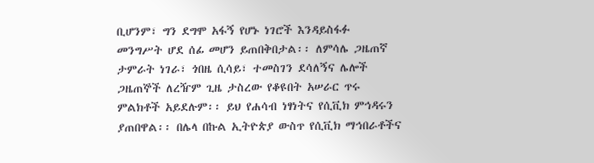ቢሆንም፣ ግን ደግሞ አፋኝ የሆኑ ነገሮች እንዳይስፋፉ መንግሥት ሆደ ሰፊ መሆን ይጠበቅበታል፡፡ ለምሳሌ ጋዜጠኛ ታምራት ነገራ፣ ጎበዜ ሲሳይ፣ ተመስገን ደሳለኝና ሌሎች ጋዜጠኞች ለረዥም ጊዜ ታስረው የቆዩበት አሠራር ጥሩ ምልክቶች አይደሉም፡፡ ይህ የሐሳብ ነፃነትና የሲቪክ ምኅዳሩን ያጠበዋል፡፡ በሌላ በኩል ኢትዮጵያ ውስጥ የሲቪክ ማኅበራቶችና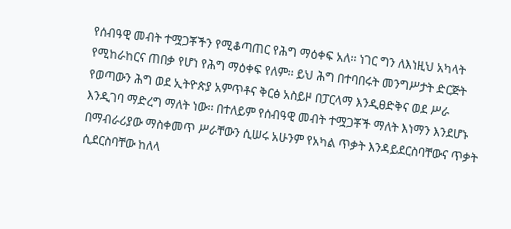የሰብዓዊ መብት ተሟጋቾችን የሚቆጣጠር የሕግ ማዕቀፍ አለ፡፡ ነገር ግን ለእነዚህ አካላት የሚከራከርና ጠበቃ የሆነ የሕግ ማዕቀፍ የለም፡፡ ይህ ሕግ በተባበሩት መንግሥታት ድርጅት የወጣውን ሕግ ወደ ኢትዮጵያ አምጥቶና ቅርፅ አስይዞ በፓርላማ እንዲፀድቅና ወደ ሥራ እንዲገባ ማድረግ ማለት ነው፡፡ በተለይም የሰብዓዊ መብት ተሟጋቾች ማለት እነማን እንደሆኑ በማብራሪያው ማስቀመጥ ሥራቸውን ሲሠሩ አሁንም የአካል ጥቃት እንዳይደርስባቸውና ጥቃት ሲደርስባቸው ከለላ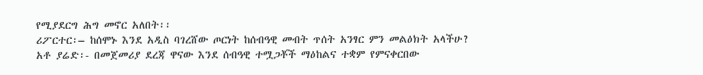የሚያደርግ ሕግ መኖር አለበት፡፡
ሪፖርተር፡– ከሰሞኑ እንደ አዲስ ባገረሸው ጦርነት ከሰብዓዊ መብት ጥሰት አንፃር ምን መልዕክት አላችሁ?
አቶ ያሬድ፡- በመጀመሪያ ደረጃ ዋናው እንደ ሰብዓዊ ተሟጋቾች ማዕከልና ተቋም የምናቀርበው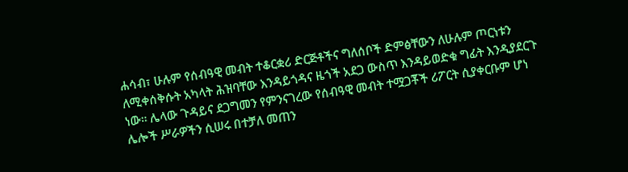ሐሳብ፣ ሁሉም የሰብዓዊ መብት ተቆርቋሪ ድርጅቶችና ግለሰቦች ድምፅቸውን ለሁሉም ጦርነቱን ለሚቀሰቅሱት አካላት ሕዝባቸው እንዳይጎዳና ዜጎች አደጋ ውስጥ እንዳይወድቁ ግፊት እንዲያደርጉ ነው፡፡ ሌላው ጉዳይና ደጋግመን የምንናገረው የሰብዓዊ መብት ተሟጋቾች ሪፖርት ሲያቀርቡም ሆነ ሌሎች ሥራዎችን ሲሠሩ በተቻለ መጠን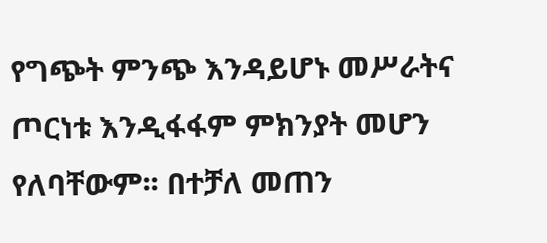የግጭት ምንጭ እንዳይሆኑ መሥራትና ጦርነቱ እንዲፋፋም ምክንያት መሆን የለባቸውም፡፡ በተቻለ መጠን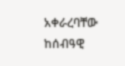አቀራረባቸው ከሰብዓዊ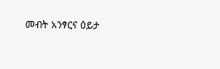መብት አንፃርና ዕይታ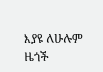እያዩ ለሁሉም ዜጎች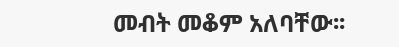መብት መቆም አለባቸው፡፡